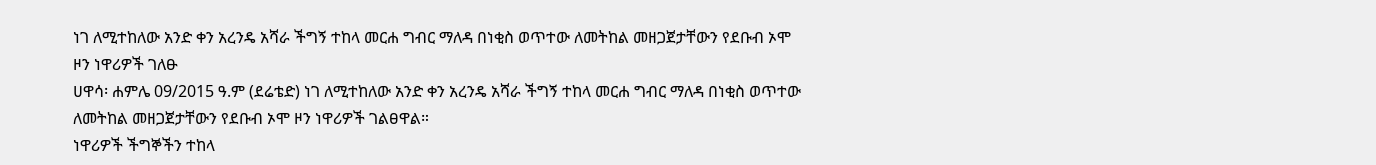ነገ ለሚተከለው አንድ ቀን አረንዴ አሻራ ችግኝ ተከላ መርሐ ግብር ማለዳ በነቂስ ወጥተው ለመትከል መዘጋጀታቸውን የደቡብ ኦሞ ዞን ነዋሪዎች ገለፁ
ሀዋሳ፡ ሐምሌ 09/2015 ዓ.ም (ደሬቴድ) ነገ ለሚተከለው አንድ ቀን አረንዴ አሻራ ችግኝ ተከላ መርሐ ግብር ማለዳ በነቂስ ወጥተው ለመትከል መዘጋጀታቸውን የደቡብ ኦሞ ዞን ነዋሪዎች ገልፀዋል።
ነዋሪዎች ችግኞችን ተከላ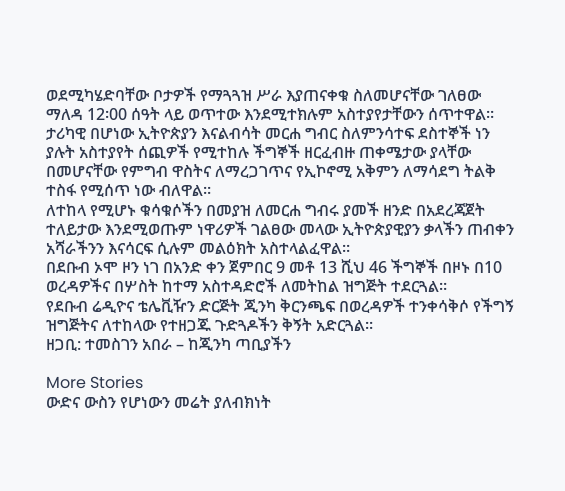ወደሚካሄድባቸው ቦታዎች የማጓጓዝ ሥራ እያጠናቀቁ ስለመሆናቸው ገለፀው ማለዳ 12፡00 ሰዓት ላይ ወጥተው እንደሚተክሉም አስተያየታቸውን ሰጥተዋል።
ታሪካዊ በሆነው ኢትዮጵያን እናልብሳት መርሐ ግብር ስለምንሳተፍ ደስተኞች ነን ያሉት አስተያየት ሰጪዎች የሚተከሉ ችግኞች ዘርፈብዙ ጠቀሜታው ያላቸው በመሆናቸው የምግብ ዋስትና ለማረጋገጥና የኢኮኖሚ አቅምን ለማሳደግ ትልቅ ተስፋ የሚሰጥ ነው ብለዋል።
ለተከላ የሚሆኑ ቁሳቁሶችን በመያዝ ለመርሐ ግብሩ ያመች ዘንድ በአደረጃጀት ተለይታው እንደሚወጡም ነዋሪዎች ገልፀው መላው ኢትዮጵያዊያን ቃላችን ጠብቀን አሻራችንን እናሳርፍ ሲሉም መልዕክት አስተላልፈዋል።
በደቡብ ኦሞ ዞን ነገ በአንድ ቀን ጀምበር 9 መቶ 13 ሺህ 46 ችግኞች በዞኑ በ10 ወረዳዎችና በሦስት ከተማ አስተዳድሮች ለመትከል ዝግጅት ተደርጓል።
የደቡብ ሬዲዮና ቴሌቪዥን ድርጅት ጂንካ ቅርንጫፍ በወረዳዎች ተንቀሳቅሶ የችግኝ ዝግጅትና ለተከላው የተዘጋጁ ጉድጓዶችን ቅኝት አድርጓል።
ዘጋቢ: ተመስገን አበራ – ከጂንካ ጣቢያችን

More Stories
ውድና ውስን የሆነውን መሬት ያለብክነት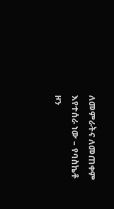ለመምራትና ለመጠቀም እየተሰራ ነው – የባስኬቶ ዞን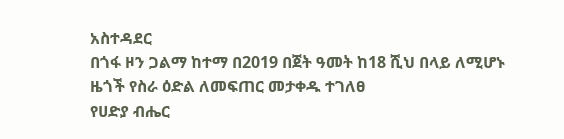አስተዳደር
በጎፋ ዞን ጋልማ ከተማ በ2019 በጀት ዓመት ከ18 ሺህ በላይ ለሚሆኑ ዜጎች የስራ ዕድል ለመፍጠር መታቀዱ ተገለፀ
የሀድያ ብሔር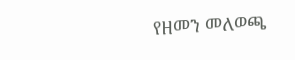የዘመን መለወጫ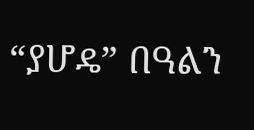“ያሆዴ” በዓልን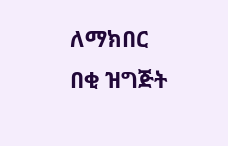ለማክበር በቂ ዝግጅት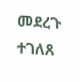መደረጉ ተገለጸ